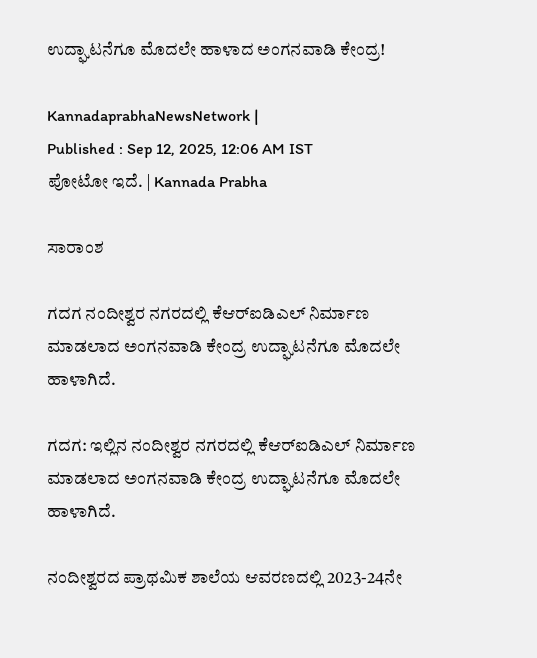ಉದ್ಘಾಟನೆಗೂ ಮೊದಲೇ ಹಾಳಾದ ಅಂಗನವಾಡಿ ಕೇಂದ್ರ!

KannadaprabhaNewsNetwork |
Published : Sep 12, 2025, 12:06 AM IST
ಪೋಟೋ ಇದೆ. | Kannada Prabha

ಸಾರಾಂಶ

ಗದಗ ನಂದೀಶ್ವರ ನಗರದಲ್ಲಿ ಕೆಆರ್‌ಐಡಿಎಲ್ ನಿರ್ಮಾಣ ಮಾಡಲಾದ ಅಂಗನವಾಡಿ ಕೇಂದ್ರ ಉದ್ಘಾಟನೆಗೂ ಮೊದಲೇ ಹಾಳಾಗಿದೆ.

ಗದಗ: ಇಲ್ಲಿನ ನಂದೀಶ್ವರ ನಗರದಲ್ಲಿ ಕೆಆರ್‌ಐಡಿಎಲ್ ನಿರ್ಮಾಣ ಮಾಡಲಾದ ಅಂಗನವಾಡಿ ಕೇಂದ್ರ ಉದ್ಘಾಟನೆಗೂ ಮೊದಲೇ ಹಾಳಾಗಿದೆ.

ನಂದೀಶ್ವರದ ಪ್ರಾಥಮಿಕ ಶಾಲೆಯ ಆವರಣದಲ್ಲಿ 2023-24ನೇ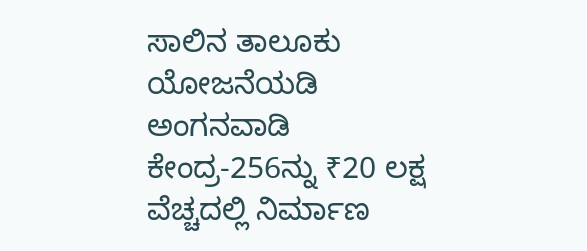ಸಾಲಿನ ತಾಲೂಕು ಯೋಜನೆಯಡಿ ಅಂಗನವಾಡಿ ಕೇಂದ್ರ-256ನ್ನು ₹20 ಲಕ್ಷ ವೆಚ್ಚದಲ್ಲಿ ನಿರ್ಮಾಣ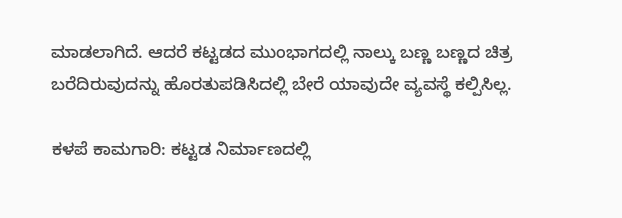ಮಾಡಲಾಗಿದೆ. ಆದರೆ ಕಟ್ಟಡದ ಮುಂಭಾಗದಲ್ಲಿ ನಾಲ್ಕು ಬಣ್ಣ ಬಣ್ಣದ ಚಿತ್ರ ಬರೆದಿರುವುದನ್ನು ಹೊರತುಪಡಿಸಿದಲ್ಲಿ ಬೇರೆ ಯಾವುದೇ ವ್ಯವಸ್ಥೆ ಕಲ್ಪಿಸಿಲ್ಲ.

ಕಳಪೆ ಕಾಮಗಾರಿ: ಕಟ್ಟಡ ನಿರ್ಮಾಣದಲ್ಲಿ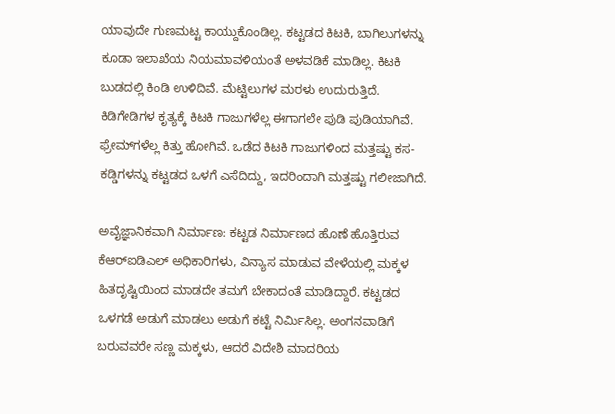ಯಾವುದೇ ಗುಣಮಟ್ಟ ಕಾಯ್ದುಕೊಂಡಿಲ್ಲ. ಕಟ್ಟಡದ ಕಿಟಕಿ, ಬಾಗಿಲುಗಳನ್ನು ಕೂಡಾ ಇಲಾಖೆಯ ನಿಯಮಾವಳಿಯಂತೆ ಅಳವಡಿಕೆ ಮಾಡಿಲ್ಲ. ಕಿಟಕಿ ಬುಡದಲ್ಲಿ ಕಿಂಡಿ ಉಳಿದಿವೆ. ಮೆಟ್ಟಿಲುಗಳ ಮರಳು ಉದುರುತ್ತಿದೆ. ಕಿಡಿಗೇಡಿಗಳ ಕೃತ್ಯಕ್ಕೆ ಕಿಟಕಿ ಗಾಜುಗಳೆಲ್ಲ ಈಗಾಗಲೇ ಪುಡಿ ಪುಡಿಯಾಗಿವೆ. ಫ್ರೇಮ್‌ಗಳೆಲ್ಲ ಕಿತ್ತು ಹೋಗಿವೆ. ಒಡೆದ ಕಿಟಕಿ ಗಾಜುಗಳಿಂದ ಮತ್ತಷ್ಟು ಕಸ-ಕಡ್ಡಿಗಳನ್ನು ಕಟ್ಟಡದ ಒಳಗೆ ಎಸೆದಿದ್ದು, ಇದರಿಂದಾಗಿ ಮತ್ತಷ್ಟು ಗಲೀಜಾಗಿದೆ.

ಅವೈಜ್ಞಾನಿಕವಾಗಿ ನಿರ್ಮಾಣ: ಕಟ್ಟಡ ನಿರ್ಮಾಣದ ಹೊಣೆ ಹೊತ್ತಿರುವ ಕೆಆರ್‌ಐಡಿಎಲ್ ಅಧಿಕಾರಿಗಳು, ವಿನ್ಯಾಸ ಮಾಡುವ ವೇಳೆಯಲ್ಲಿ ಮಕ್ಕಳ ಹಿತದೃಷ್ಟಿಯಿಂದ ಮಾಡದೇ ತಮಗೆ ಬೇಕಾದಂತೆ ಮಾಡಿದ್ದಾರೆ. ಕಟ್ಟಡದ ಒಳಗಡೆ ಅಡುಗೆ ಮಾಡಲು ಅಡುಗೆ ಕಟ್ಟೆ ನಿರ್ಮಿಸಿಲ್ಲ. ಅಂಗನವಾಡಿಗೆ ಬರುವವರೇ ಸಣ್ಣ ಮಕ್ಕಳು, ಆದರೆ ವಿದೇಶಿ ಮಾದರಿಯ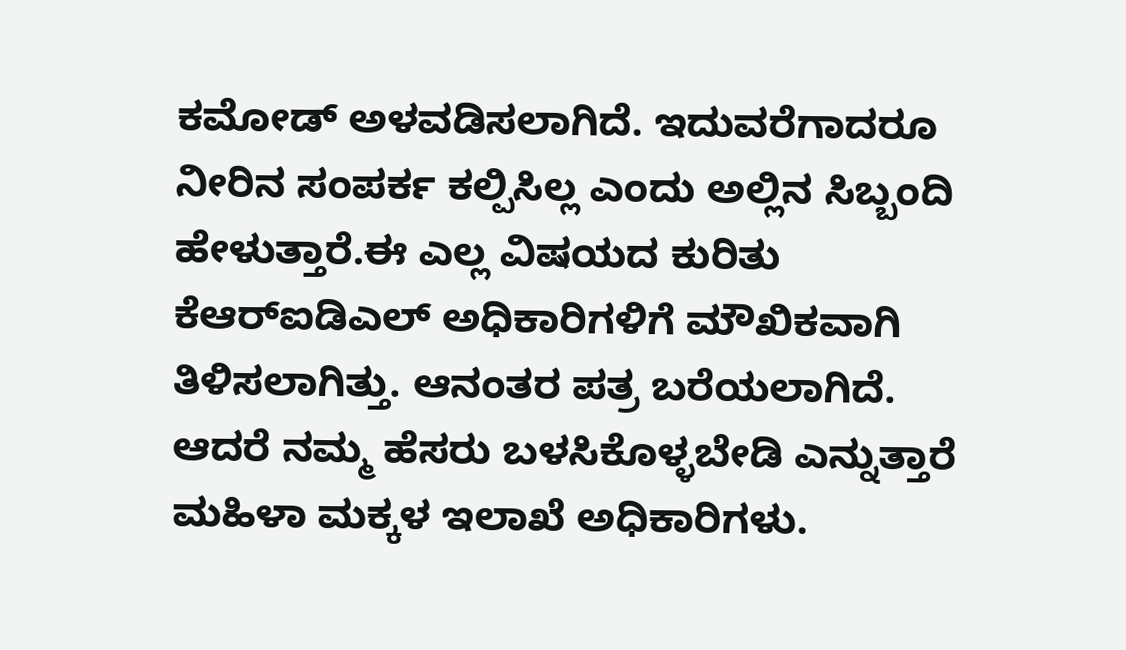ಕಮೋಡ್‌ ಅಳವಡಿಸಲಾಗಿದೆ. ಇದುವರೆಗಾದರೂ ನೀರಿನ ಸಂಪರ್ಕ ಕಲ್ಪಿಸಿಲ್ಲ ಎಂದು ಅಲ್ಲಿನ ಸಿಬ್ಬಂದಿ ಹೇಳುತ್ತಾರೆ.ಈ ಎಲ್ಲ ವಿಷಯದ ಕುರಿತು ಕೆಆರ್‌ಐಡಿಎಲ್ ಅಧಿಕಾರಿಗಳಿಗೆ ಮೌಖಿಕವಾಗಿ ತಿಳಿಸಲಾಗಿತ್ತು. ಆನಂತರ ಪತ್ರ ಬರೆಯಲಾಗಿದೆ. ಆದರೆ ನಮ್ಮ ಹೆಸರು ಬಳಸಿಕೊಳ್ಳಬೇಡಿ ಎನ್ನುತ್ತಾರೆ ಮಹಿಳಾ ಮಕ್ಕಳ ಇಲಾಖೆ ಅಧಿಕಾರಿಗಳು.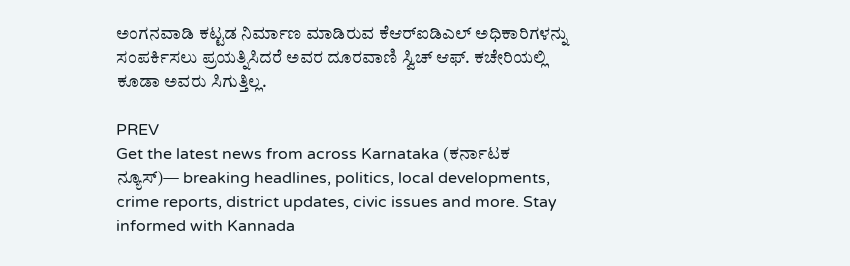ಅಂಗನವಾಡಿ ಕಟ್ಟಡ ನಿರ್ಮಾಣ ಮಾಡಿರುವ ಕೆಆರ್‌ಐಡಿಎಲ್‌ ಅಧಿಕಾರಿಗಳನ್ನು ಸಂಪರ್ಕಿಸಲು ಪ್ರಯತ್ನಿಸಿದರೆ ಅವರ ದೂರವಾಣಿ ಸ್ವಿಚ್ ಆಫ್‌. ಕಚೇರಿಯಲ್ಲಿ ಕೂಡಾ ಅವರು ಸಿಗುತ್ತಿಲ್ಲ.

PREV
Get the latest news from across Karnataka (ಕರ್ನಾಟಕ ನ್ಯೂಸ್)— breaking headlines, politics, local developments, crime reports, district updates, civic issues and more. Stay informed with Kannada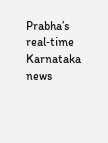Prabha’s real‑time Karnataka news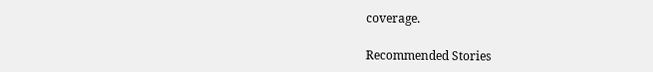coverage.

Recommended Stories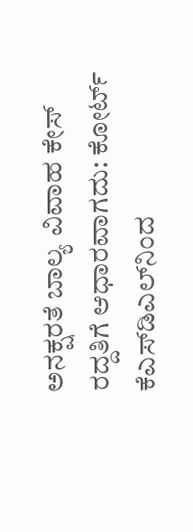ಅನಕ್ಷರತೆ ಬಾಲ್ಯ ವಿವಾಹ ಕೇಸ್‌ ರದ್ದತಿಗೆ ಆಧಾರವಾಗದು: ಕೋರ್ಟ್‌
ಕೆಎಸ್‌ಡಿಎಲ್‌ನಿಂದ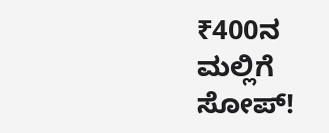₹400ನ ಮಲ್ಲಿಗೆ ಸೋಪ್‌!